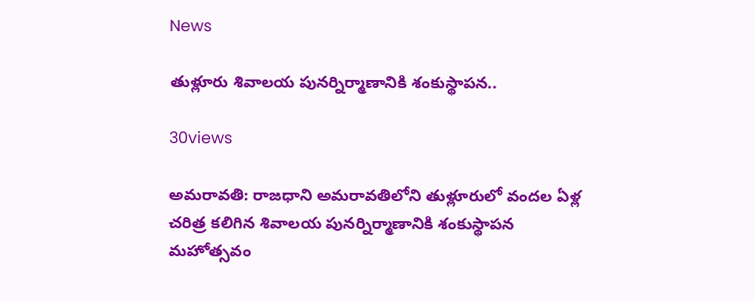News

తుళ్లూరు శివాలయ పునర్నిర్మాణానికి శంకుస్థాపన..

30views

అమరావతి: రాజధాని అమరావతిలోని తుళ్లూరులో వందల ఏళ్ల చరిత్ర కలిగిన శివాలయ పునర్నిర్మాణానికి శంకుస్థాపన మహోత్సవం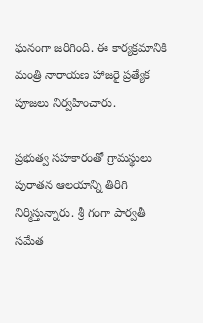ఘనంగా జరిగింది. ఈ కార్యక్రమానికి మంత్రి నారాయణ హాజరై ప్రత్యేక పూజలు నిర్వహించారు.

ప్రభుత్వ సహకారంతో గ్రామస్థులు పురాతన ఆలయాన్ని తిరిగి నిర్మిస్తున్నారు. శ్రీ గంగా పార్వతీ సమేత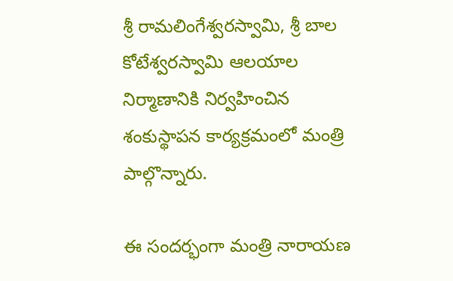శ్రీ రామలింగేశ్వరస్వామి, శ్రీ బాల కోటేశ్వరస్వామి ఆలయాల నిర్మాణానికి నిర్వహించిన శంకుస్థాపన కార్యక్రమంలో మంత్రి పాల్గొన్నారు.

ఈ సందర్భంగా మంత్రి నారాయణ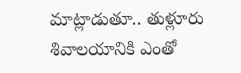మాట్లాడుతూ.. తుళ్లూరు శివాలయానికి ఎంతో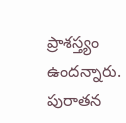ప్రాశస్త్యం ఉందన్నారు. పురాతన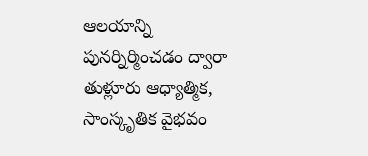ఆలయాన్ని పునర్నిర్మించడం ద్వారా తుళ్లూరు ఆధ్యాత్మిక, సాంస్కృతిక వైభవం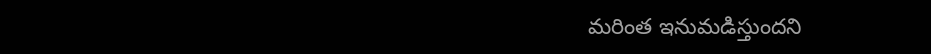మరింత ఇనుమడిస్తుందని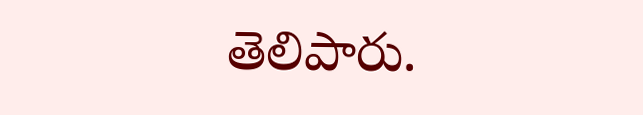తెలిపారు.